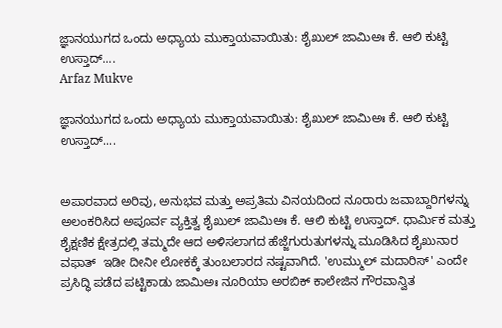ಜ್ಞಾನಯುಗದ ಒಂದು ಅಧ್ಯಾಯ ಮುಕ್ತಾಯವಾಯಿತು: ಶೈಖುಲ್ ಜಾಮಿಅಃ ಕೆ. ಆಲಿ ಕುಟ್ಟಿ ಉಸ್ತಾದ್....
Arfaz Mukve

ಜ್ಞಾನಯುಗದ ಒಂದು ಅಧ್ಯಾಯ ಮುಕ್ತಾಯವಾಯಿತು: ಶೈಖುಲ್ ಜಾಮಿಅಃ ಕೆ. ಆಲಿ ಕುಟ್ಟಿ ಉಸ್ತಾದ್....


ಅಪಾರವಾದ ಅರಿವು, ಅನುಭವ ಮತ್ತು ಅಪ್ರತಿಮ ವಿನಯದಿಂದ ನೂರಾರು ಜವಾಬ್ದಾರಿಗಳನ್ನು ಅಲಂಕರಿಸಿದ ಅಪೂರ್ವ ವ್ಯಕ್ತಿತ್ವ ಶೈಖುಲ್ ಜಾಮಿಅಃ ಕೆ. ಆಲಿ ಕುಟ್ಟಿ ಉಸ್ತಾದ್. ಧಾರ್ಮಿಕ ಮತ್ತು ಶೈಕ್ಷಣಿಕ ಕ್ಷೇತ್ರದಲ್ಲಿ ತಮ್ಮದೇ ಆದ ಅಳಿಸಲಾಗದ ಹೆಜ್ಜೆಗುರುತುಗಳನ್ನು ಮೂಡಿಸಿದ ಶೈಖುನಾರ  ವಫಾತ್  ಇಡೀ ದೀನೀ ಲೋಕಕ್ಕೆ ತುಂಬಲಾರದ ನಷ್ಟವಾಗಿದೆ. 'ಉಮ್ಮುಲ್ ಮದಾರಿಸ್' ಎಂದೇ ಪ್ರಸಿದ್ಧಿ ಪಡೆದ ಪಟ್ಟಿಕಾಡು ಜಾಮಿಅಃ ನೂರಿಯಾ ಅರಬಿಕ್ ಕಾಲೇಜಿನ ಗೌರವಾನ್ವಿತ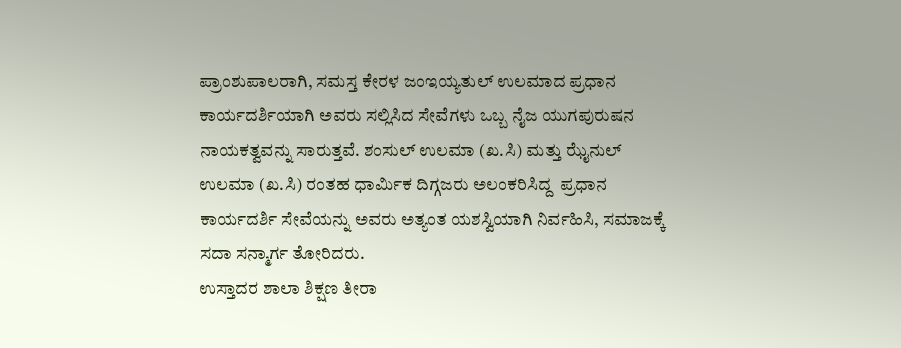ಪ್ರಾಂಶುಪಾಲರಾಗಿ, ಸಮಸ್ತ ಕೇರಳ ಜಂಇಯ್ಯತುಲ್ ಉಲಮಾದ ಪ್ರಧಾನ ಕಾರ್ಯದರ್ಶಿಯಾಗಿ ಅವರು ಸಲ್ಲಿಸಿದ ಸೇವೆಗಳು ಒಬ್ಬ ನೈಜ ಯುಗಪುರುಷನ ನಾಯಕತ್ವವನ್ನು ಸಾರುತ್ತವೆ. ಶಂಸುಲ್ ಉಲಮಾ (ಖ.ಸಿ) ಮತ್ತು ಝೈನುಲ್ ಉಲಮಾ (ಖ.ಸಿ) ರಂತಹ ಧಾರ್ಮಿಕ ದಿಗ್ಗಜರು ಅಲಂಕರಿಸಿದ್ದ  ಪ್ರಧಾನ ಕಾರ್ಯದರ್ಶಿ ಸೇವೆಯನ್ನು ಅವರು ಅತ್ಯಂತ ಯಶಸ್ವಿಯಾಗಿ ನಿರ್ವಹಿಸಿ, ಸಮಾಜಕ್ಕೆ ಸದಾ ಸನ್ಮಾರ್ಗ ತೋರಿದರು.
ಉಸ್ತಾದರ ಶಾಲಾ ಶಿಕ್ಷಣ ತೀರಾ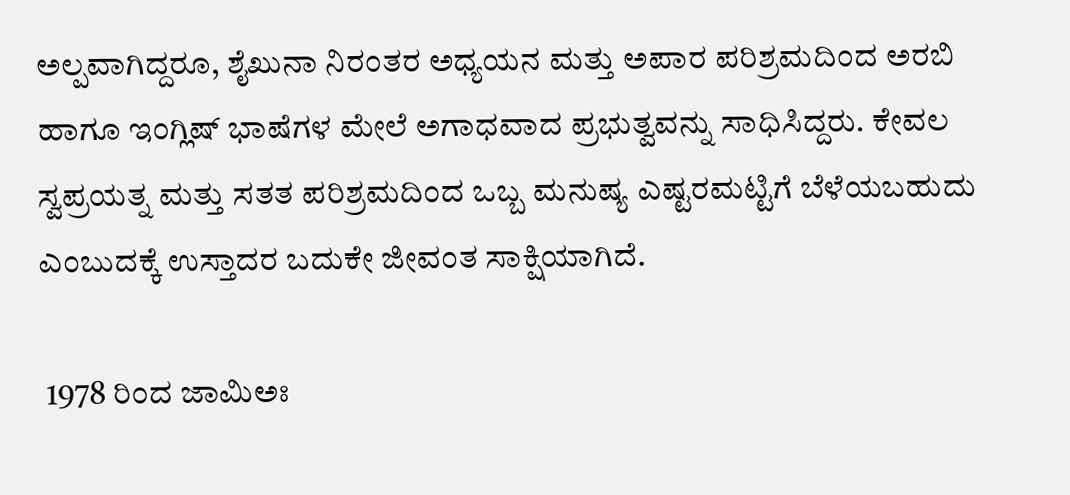ಅಲ್ಪವಾಗಿದ್ದರೂ, ಶೈಖುನಾ ನಿರಂತರ ಅಧ್ಯಯನ ಮತ್ತು ಅಪಾರ ಪರಿಶ್ರಮದಿಂದ ಅರಬಿ ಹಾಗೂ ಇಂಗ್ಲಿಷ್ ಭಾಷೆಗಳ ಮೇಲೆ ಅಗಾಧವಾದ ಪ್ರಭುತ್ವವನ್ನು ಸಾಧಿಸಿದ್ದರು. ಕೇವಲ ಸ್ವಪ್ರಯತ್ನ ಮತ್ತು ಸತತ ಪರಿಶ್ರಮದಿಂದ ಒಬ್ಬ ಮನುಷ್ಯ ಎಷ್ಟರಮಟ್ಟಿಗೆ ಬೆಳೆಯಬಹುದು ಎಂಬುದಕ್ಕೆ ಉಸ್ತಾದರ ಬದುಕೇ ಜೀವಂತ ಸಾಕ್ಷಿಯಾಗಿದೆ.

 1978 ರಿಂದ ಜಾಮಿಅಃ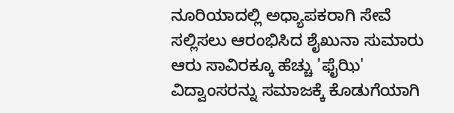ನೂರಿಯಾದಲ್ಲಿ ಅಧ್ಯಾಪಕರಾಗಿ ಸೇವೆ ಸಲ್ಲಿಸಲು ಆರಂಭಿಸಿದ ಶೈಖುನಾ ಸುಮಾರು ಆರು ಸಾವಿರಕ್ಕೂ ಹೆಚ್ಚು 'ಫೈಝಿ' ವಿದ್ವಾಂಸರನ್ನು ಸಮಾಜಕ್ಕೆ ಕೊಡುಗೆಯಾಗಿ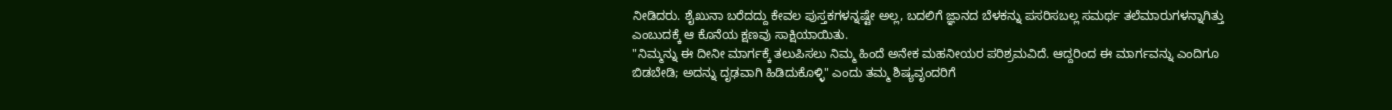ನೀಡಿದರು. ಶೈಖುನಾ ಬರೆದದ್ದು ಕೇವಲ ಪುಸ್ತಕಗಳನ್ನಷ್ಟೇ ಅಲ್ಲ, ಬದಲಿಗೆ ಜ್ಞಾನದ ಬೆಳಕನ್ನು ಪಸರಿಸಬಲ್ಲ ಸಮರ್ಥ ತಲೆಮಾರುಗಳನ್ನಾಗಿತ್ತು ಎಂಬುದಕ್ಕೆ ಆ ಕೊನೆಯ ಕ್ಷಣವು ಸಾಕ್ಷಿಯಾಯಿತು.
"ನಿಮ್ಮನ್ನು ಈ ದೀನೀ ಮಾರ್ಗಕ್ಕೆ ತಲುಪಿಸಲು ನಿಮ್ಮ ಹಿಂದೆ ಅನೇಕ ಮಹನೀಯರ ಪರಿಶ್ರಮವಿದೆ. ಆದ್ದರಿಂದ ಈ ಮಾರ್ಗವನ್ನು ಎಂದಿಗೂ ಬಿಡಬೇಡಿ; ಅದನ್ನು ದೃಢವಾಗಿ ಹಿಡಿದುಕೊಳ್ಳಿ" ಎಂದು ತಮ್ಮ ಶಿಷ್ಯವೃಂದರಿಗೆ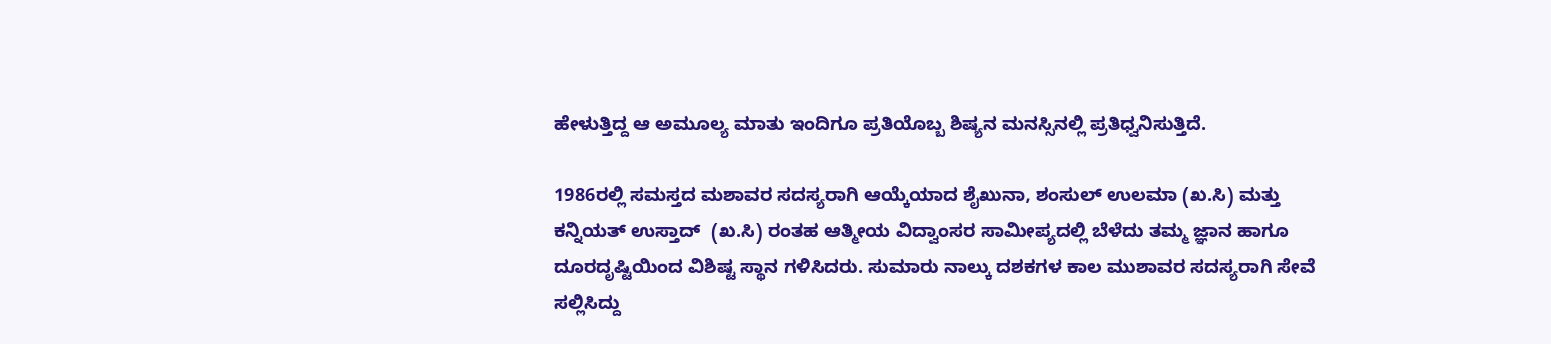ಹೇಳುತ್ತಿದ್ದ ಆ ಅಮೂಲ್ಯ ಮಾತು ಇಂದಿಗೂ ಪ್ರತಿಯೊಬ್ಬ ಶಿಷ್ಯನ ಮನಸ್ಸಿನಲ್ಲಿ ಪ್ರತಿಧ್ವನಿಸುತ್ತಿದೆ.

1986ರಲ್ಲಿ ಸಮಸ್ತದ ಮಶಾವರ ಸದಸ್ಯರಾಗಿ ಆಯ್ಕೆಯಾದ ಶೈಖುನಾ, ಶಂಸುಲ್ ಉಲಮಾ (ಖ.ಸಿ) ಮತ್ತು ಕನ್ನಿಯತ್ ಉಸ್ತಾದ್  (ಖ.ಸಿ) ರಂತಹ ಆತ್ಮೀಯ ವಿದ್ವಾಂಸರ ಸಾಮೀಪ್ಯದಲ್ಲಿ ಬೆಳೆದು ತಮ್ಮ ಜ್ಞಾನ ಹಾಗೂ ದೂರದೃಷ್ಟಿಯಿಂದ ವಿಶಿಷ್ಟ ಸ್ಥಾನ ಗಳಿಸಿದರು. ಸುಮಾರು ನಾಲ್ಕು ದಶಕಗಳ ಕಾಲ ಮುಶಾವರ ಸದಸ್ಯರಾಗಿ ಸೇವೆ ಸಲ್ಲಿಸಿದ್ದು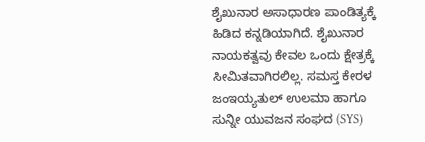ಶೈಖುನಾರ ಅಸಾಧಾರಣ ಪಾಂಡಿತ್ಯಕ್ಕೆ ಹಿಡಿದ ಕನ್ನಡಿಯಾಗಿದೆ. ಶೈಖುನಾರ ನಾಯಕತ್ವವು ಕೇವಲ ಒಂದು ಕ್ಷೇತ್ರಕ್ಕೆ ಸೀಮಿತವಾಗಿರಲಿಲ್ಲ. ಸಮಸ್ತ ಕೇರಳ ಜಂಇಯ್ಯತುಲ್ ಉಲಮಾ ಹಾಗೂ ಸುನ್ನೀ ಯುವಜನ ಸಂಘದ (SYS)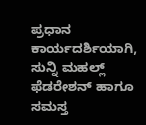ಪ್ರಧಾನ ಕಾರ್ಯದರ್ಶಿಯಾಗಿ, ಸುನ್ನಿ ಮಹಲ್ಲ್ ಫೆಡರೇಶನ್ ಹಾಗೂ ಸಮಸ್ತ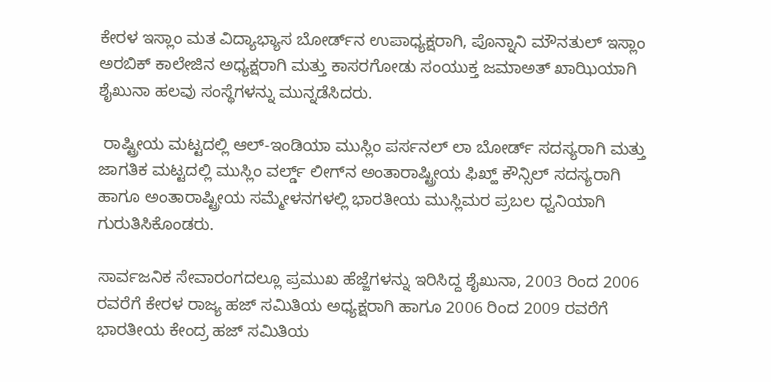ಕೇರಳ ಇಸ್ಲಾಂ ಮತ ವಿದ್ಯಾಭ್ಯಾಸ ಬೋರ್ಡ್‌ನ ಉಪಾಧ್ಯಕ್ಷರಾಗಿ, ಪೊನ್ನಾನಿ ಮೌನತುಲ್ ಇಸ್ಲಾಂ ಅರಬಿಕ್ ಕಾಲೇಜಿನ ಅಧ್ಯಕ್ಷರಾಗಿ ಮತ್ತು ಕಾಸರಗೋಡು ಸಂಯುಕ್ತ ಜಮಾಅತ್ ಖಾಝಿಯಾಗಿ ಶೈಖುನಾ ಹಲವು ಸಂಸ್ಥೆಗಳನ್ನು ಮುನ್ನಡೆಸಿದರು.

 ರಾಷ್ಟ್ರೀಯ ಮಟ್ಟದಲ್ಲಿ ಆಲ್-ಇಂಡಿಯಾ ಮುಸ್ಲಿಂ ಪರ್ಸನಲ್ ಲಾ ಬೋರ್ಡ್ ಸದಸ್ಯರಾಗಿ ಮತ್ತು ಜಾಗತಿಕ ಮಟ್ಟದಲ್ಲಿ ಮುಸ್ಲಿಂ ವರ್ಲ್ಡ್ ಲೀಗ್‌ನ ಅಂತಾರಾಷ್ಟ್ರೀಯ ಫಿಖ್ಹ್ ಕೌನ್ಸಿಲ್ ಸದಸ್ಯರಾಗಿ ಹಾಗೂ ಅಂತಾರಾಷ್ಟ್ರೀಯ ಸಮ್ಮೇಳನಗಳಲ್ಲಿ ಭಾರತೀಯ ಮುಸ್ಲಿಮರ ಪ್ರಬಲ ಧ್ವನಿಯಾಗಿ ಗುರುತಿಸಿಕೊಂಡರು.

ಸಾರ್ವಜನಿಕ ಸೇವಾರಂಗದಲ್ಲೂ ಪ್ರಮುಖ ಹೆಜ್ಜೆಗಳನ್ನು ಇರಿಸಿದ್ದ ಶೈಖುನಾ, 2003 ರಿಂದ 2006 ರವರೆಗೆ ಕೇರಳ ರಾಜ್ಯ ಹಜ್ ಸಮಿತಿಯ ಅಧ್ಯಕ್ಷರಾಗಿ ಹಾಗೂ 2006 ರಿಂದ 2009 ರವರೆಗೆ ಭಾರತೀಯ ಕೇಂದ್ರ ಹಜ್ ಸಮಿತಿಯ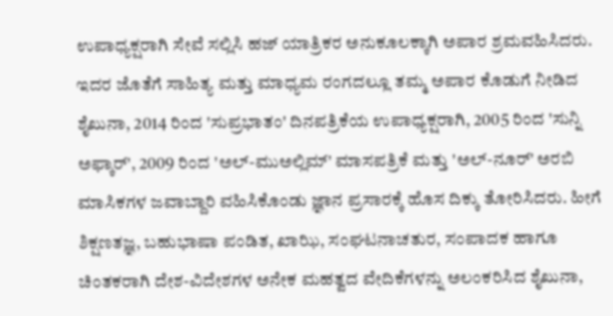ಉಪಾಧ್ಯಕ್ಷರಾಗಿ ಸೇವೆ ಸಲ್ಲಿಸಿ ಹಜ್ ಯಾತ್ರಿಕರ ಅನುಕೂಲಕ್ಕಾಗಿ ಅಪಾರ ಶ್ರಮವಹಿಸಿದರು. ಇದರ ಜೊತೆಗೆ ಸಾಹಿತ್ಯ ಮತ್ತು ಮಾಧ್ಯಮ ರಂಗದಲ್ಲೂ ತಮ್ಮ ಅಪಾರ ಕೊಡುಗೆ ನೀಡಿದ ಶೈಖುನಾ, 2014 ರಿಂದ 'ಸುಪ್ರಭಾತಂ' ದಿನಪತ್ರಿಕೆಯ ಉಪಾಧ್ಯಕ್ಷರಾಗಿ, 2005 ರಿಂದ 'ಸುನ್ನಿ ಅಫ್ಕಾರ್', 2009 ರಿಂದ 'ಅಲ್-ಮುಅಲ್ಲಿಮ್' ಮಾಸಪತ್ರಿಕೆ ಮತ್ತು 'ಅಲ್-ನೂರ್' ಅರಬಿ ಮಾಸಿಕಗಳ ಜವಾಬ್ದಾರಿ ವಹಿಸಿಕೊಂಡು ಜ್ಞಾನ ಪ್ರಸಾರಕ್ಕೆ ಹೊಸ ದಿಕ್ಕು ತೋರಿಸಿದರು. ಹೀಗೆ  ಶಿಕ್ಷಣತಜ್ಞ, ಬಹುಭಾಷಾ ಪಂಡಿತ, ಖಾಝಿ, ಸಂಘಟನಾಚತುರ, ಸಂಪಾದಕ ಹಾಗೂ ಚಿಂತಕರಾಗಿ ದೇಶ-ವಿದೇಶಗಳ ಅನೇಕ ಮಹತ್ವದ ವೇದಿಕೆಗಳನ್ನು ಅಲಂಕರಿಸಿದ ಶೈಖುನಾ,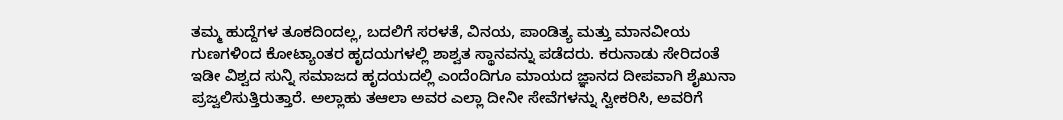ತಮ್ಮ ಹುದ್ದೆಗಳ ತೂಕದಿಂದಲ್ಲ, ಬದಲಿಗೆ ಸರಳತೆ, ವಿನಯ, ಪಾಂಡಿತ್ಯ ಮತ್ತು ಮಾನವೀಯ ಗುಣಗಳಿಂದ ಕೋಟ್ಯಾಂತರ ಹೃದಯಗಳಲ್ಲಿ ಶಾಶ್ವತ ಸ್ಥಾನವನ್ನು ಪಡೆದರು. ಕರುನಾಡು ಸೇರಿದಂತೆ ಇಡೀ ವಿಶ್ವದ ಸುನ್ನಿ ಸಮಾಜದ ಹೃದಯದಲ್ಲಿ ಎಂದೆಂದಿಗೂ ಮಾಯದ ಜ್ಞಾನದ ದೀಪವಾಗಿ ಶೈಖುನಾ ಪ್ರಜ್ವಲಿಸುತ್ತಿರುತ್ತಾರೆ. ಅಲ್ಲಾಹು ತಆಲಾ ಅವರ ಎಲ್ಲಾ ದೀನೀ ಸೇವೆಗಳನ್ನು ಸ್ವೀಕರಿಸಿ, ಅವರಿಗೆ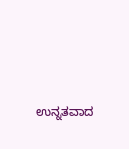ಉನ್ನತವಾದ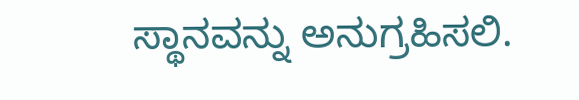ಸ್ಥಾನವನ್ನು ಅನುಗ್ರಹಿಸಲಿ.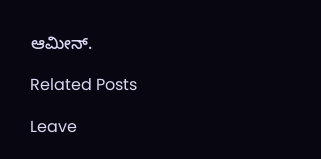ಆಮೀನ್.

Related Posts

Leave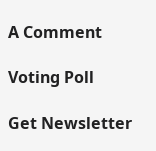A Comment

Voting Poll

Get Newsletter